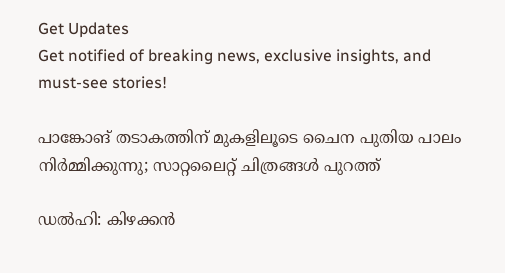Get Updates
Get notified of breaking news, exclusive insights, and must-see stories!

പാങ്കോങ് തടാകത്തിന് മുകളിലൂടെ ചൈന പുതിയ പാലം നിർമ്മിക്കുന്നു; സാറ്റലൈറ്റ് ചിത്രങ്ങൾ പുറത്ത്

ഡൽഹി: കിഴക്കൻ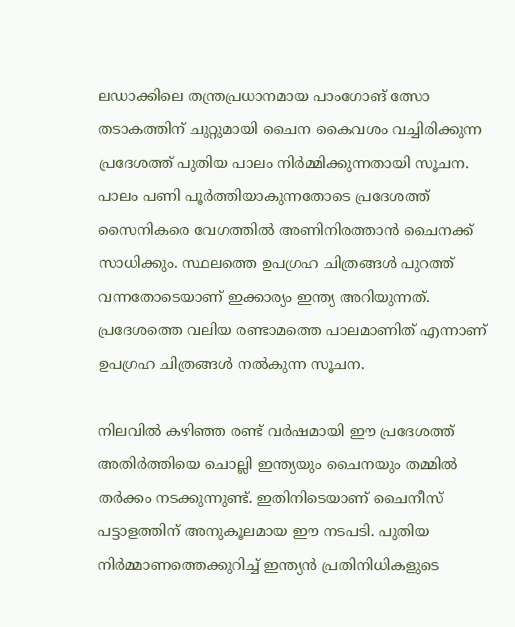ലഡാക്കിലെ തന്ത്രപ്രധാനമായ പാംഗോങ് ത്സോ തടാകത്തിന് ചുറ്റുമായി ചൈന കൈവശം വച്ചിരിക്കുന്ന പ്രദേശത്ത് പുതിയ പാലം നിർമ്മിക്കുന്നതായി സൂചന. പാലം പണി പൂർത്തിയാകുന്നതോടെ പ്രദേശത്ത് സൈനികരെ വേഗത്തിൽ അണിനിരത്താൻ ചൈനക്ക് സാധിക്കും. സ്ഥലത്തെ ഉപഗ്രഹ ചിത്രങ്ങൾ പുറത്ത് വന്നതോടെയാണ് ഇക്കാര്യം ഇന്ത്യ അറിയുന്നത്. പ്രദേശത്തെ വലിയ രണ്ടാമത്തെ പാലമാണിത് എന്നാണ് ഉപഗ്രഹ ചിത്രങ്ങൾ നൽകുന്ന സൂചന.

നിലവിൽ കഴിഞ്ഞ രണ്ട് വർഷമായി ഈ പ്രദേശത്ത് അതിർത്തിയെ ചൊല്ലി ഇന്ത്യയും ചൈനയും തമ്മിൽ തർക്കം നടക്കുന്നുണ്ട്. ഇതിനിടെയാണ് ചൈനീസ് പട്ടാളത്തിന് അനുകൂലമായ ഈ നടപടി. പുതിയ നിർമ്മാണത്തെക്കുറിച്ച് ഇന്ത്യൻ പ്രതിനിധികളുടെ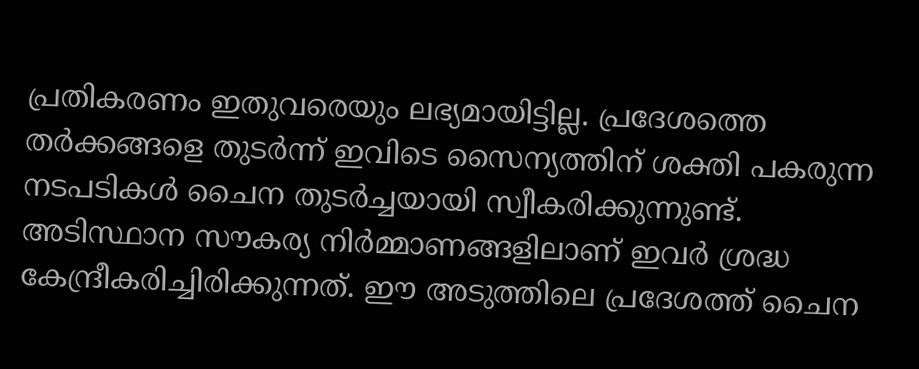പ്രതികരണം ഇതുവരെയും ലഭ്യമായിട്ടില്ല. പ്രദേശത്തെ തർക്കങ്ങളെ തുടർന്ന് ഇവിടെ സൈന്യത്തിന് ശക്തി പകരുന്ന നടപടികൾ ചൈന തുടർച്ചയായി സ്വീകരിക്കുന്നുണ്ട്. അടിസ്ഥാന സൗകര്യ നിർമ്മാണങ്ങളിലാണ് ഇവർ ശ്രദ്ധ കേന്ദ്രീകരിച്ചിരിക്കുന്നത്. ഈ അടുത്തിലെ പ്രദേശത്ത് ചൈന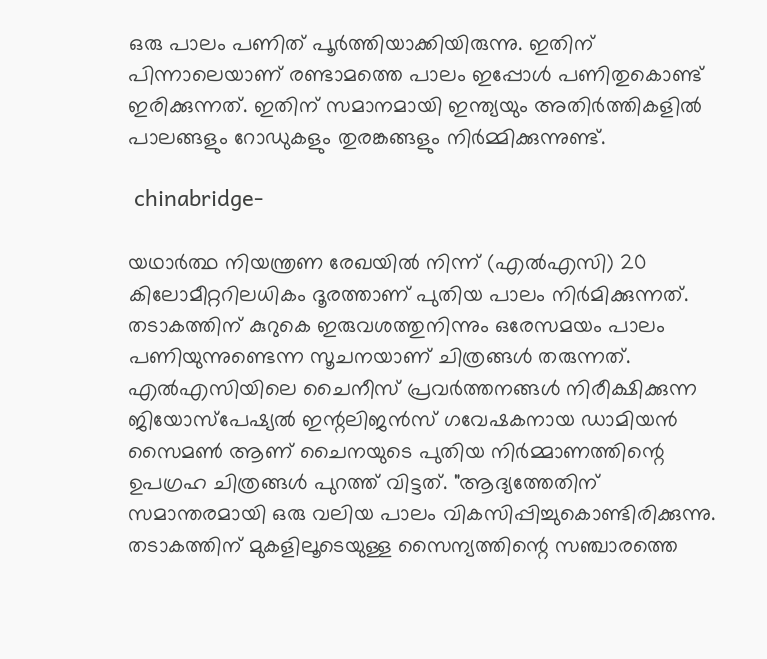ഒരു പാലം പണിത് പൂർത്തിയാക്കിയിരുന്നു. ഇതിന് പിന്നാലെയാണ് രണ്ടാമത്തെ പാലം ഇപ്പോൾ പണിതുകൊണ്ട് ഇരിക്കുന്നത്. ഇതിന് സമാനമായി ഇന്ത്യയും അതിർത്തികളിൽ പാലങ്ങളും റോഡുകളും തുരങ്കങ്ങളും നിർമ്മിക്കുന്നുണ്ട്.

 chinabridge-

യഥാർത്ഥ നിയന്ത്രണ രേഖയിൽ നിന്ന് (എൽഎസി) 20 കിലോമീറ്ററിലധികം ദൂരത്താണ് പുതിയ പാലം നിർമിക്കുന്നത്. തടാകത്തിന് കുറുകെ ഇരുവശത്തുനിന്നും ഒരേസമയം പാലം പണിയുന്നുണ്ടെന്ന സൂചനയാണ് ചിത്രങ്ങൾ തരുന്നത്. എൽഎസിയിലെ ചൈനീസ് പ്രവർത്തനങ്ങൾ നിരീക്ഷിക്കുന്ന ജിയോസ്പേഷ്യൽ ഇന്റലിജൻസ് ഗവേഷകനായ ഡാമിയൻ സൈമൺ ആണ് ചൈനയുടെ പുതിയ നിർമ്മാണത്തിന്റെ ഉപഗ്രഹ ചിത്രങ്ങൾ പുറത്ത് വിട്ടത്. "ആദ്യത്തേതിന് സമാന്തരമായി ഒരു വലിയ പാലം വികസിപ്പിച്ചുകൊണ്ടിരിക്കുന്നു. തടാകത്തിന് മുകളിലൂടെയുള്ള സൈന്യത്തിന്റെ സഞ്ചാരത്തെ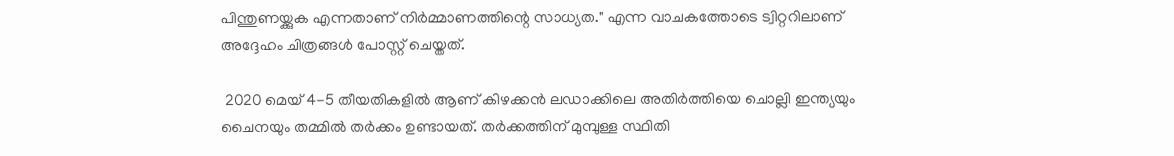പിന്തുണയ്ക്കുക എന്നതാണ് നിർമ്മാണത്തിന്റെ സാധ്യത." എന്ന വാചകത്തോടെ ട്വിറ്ററിലാണ് അദ്ദേഹം ചിത്രങ്ങൾ പോസ്റ്റ് ചെയ്തത്.

 2020 മെയ് 4-5 തീയതികളിൽ ആണ് കിഴക്കൻ ലഡാക്കിലെ അതിർത്തിയെ ചൊല്ലി ഇന്ത്യയും ചൈനയും തമ്മിൽ തർക്കം ഉണ്ടായത്. തർക്കത്തിന് മുമ്പുള്ള സ്ഥിതി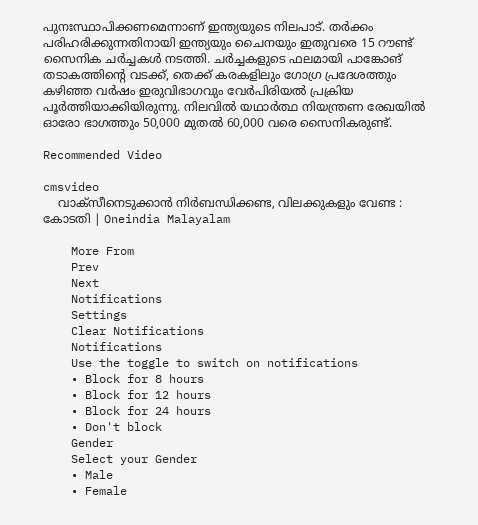പുനഃസ്ഥാപിക്കണമെന്നാണ് ഇന്ത്യയുടെ നിലപാട്. തർക്കം പരിഹരിക്കുന്നതിനായി ഇന്ത്യയും ചൈനയും ഇതുവരെ 15 റൗണ്ട് സൈനിക ചർച്ചകൾ നടത്തി. ചർച്ചകളുടെ ഫലമായി പാങ്കോങ് തടാകത്തിന്റെ വടക്ക്, തെക്ക് കരകളിലും ഗോഗ്ര പ്രദേശത്തും കഴിഞ്ഞ വർഷം ഇരുവിഭാഗവും വേർപിരിയൽ പ്രക്രിയ പൂർത്തിയാക്കിയിരുന്നു. നിലവിൽ യഥാർത്ഥ നിയന്ത്രണ രേഖയിൽ ഓരോ ഭാഗത്തും 50,000 മുതൽ 60,000 വരെ സൈനികരുണ്ട്.

Recommended Video

cmsvideo
    വാക്സീനെടുക്കാന്‍ നിര്‍ബന്ധിക്കണ്ട, വിലക്കുകളും വേണ്ട : കോടതി | Oneindia Malayalam

    More From
    Prev
    Next
    Notifications
    Settings
    Clear Notifications
    Notifications
    Use the toggle to switch on notifications
    • Block for 8 hours
    • Block for 12 hours
    • Block for 24 hours
    • Don't block
    Gender
    Select your Gender
    • Male
    • Female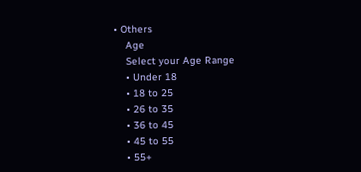• Others
    Age
    Select your Age Range
    • Under 18
    • 18 to 25
    • 26 to 35
    • 36 to 45
    • 45 to 55
    • 55+